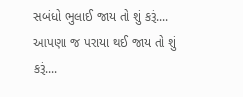સબંધો ભુલાઈ જાય તો શું કરૂં....
આપણા જ પરાયા થઈ જાય તો શું કરૂં....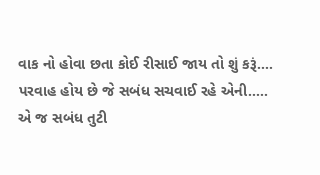વાક નો હોવા છતા કોઈ રીસાઈ જાય તો શું કરૂં....
પરવાહ હોય છે જે સબંધ સચવાઈ રહે એની.....
એ જ સબંધ તુટી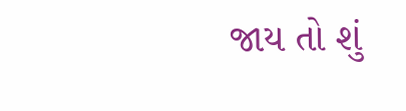જાય તો શું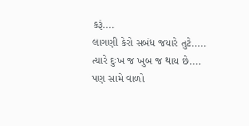કરૂં....
લાગણી કેરો સબંધ જયારે તુટે.....
ત્યારે દુઃખ જ ખુબ જ થાય છે....
પણ સામે વાળો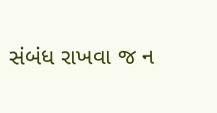સંબંધ રાખવા જ ન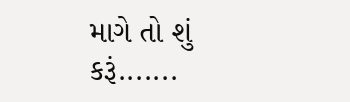માગે તો શું કરૂં.......